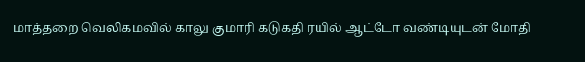மாத்தறை வெலிகமவில் காலு குமாரி கடுகதி ரயில் ஆட்டோ வண்டியுடன் மோதி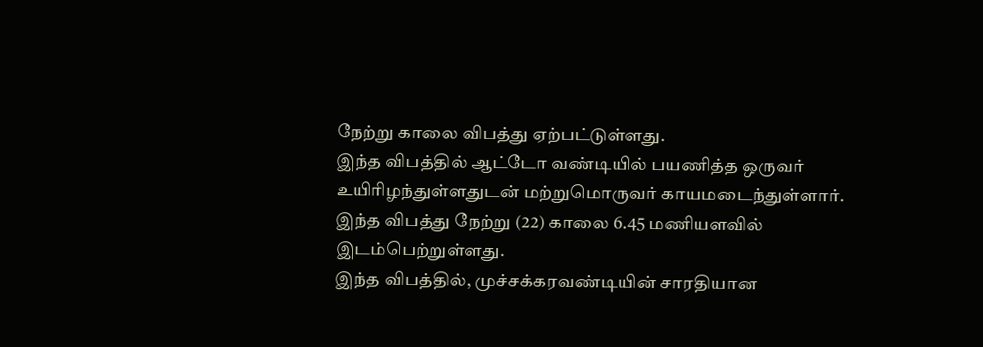நேற்று காலை விபத்து ஏற்பட்டுள்ளது.
இந்த விபத்தில் ஆட்டோ வண்டியில் பயணித்த ஒருவர் உயிரிழந்துள்ளதுடன் மற்றுமொருவர் காயமடைந்துள்ளார்.
இந்த விபத்து நேற்று (22) காலை 6.45 மணியளவில் இடம்பெற்றுள்ளது.
இந்த விபத்தில், முச்சக்கரவண்டியின் சாரதியான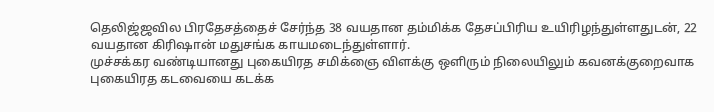தெலிஜ்ஜவில பிரதேசத்தைச் சேர்ந்த 38 வயதான தம்மிக்க தேசப்பிரிய உயிரிழந்துள்ளதுடன், 22 வயதான கிரிஷான் மதுசங்க காயமடைந்துள்ளார்.
முச்சக்கர வண்டியானது புகையிரத சமிக்ஞை விளக்கு ஒளிரும் நிலையிலும் கவனக்குறைவாக புகையிரத கடவையை கடக்க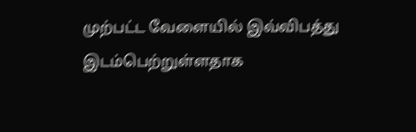முற்பட்ட வேளையில் இவ்விபத்து இடம்பெற்றுள்ளதாக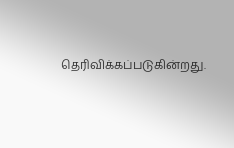தெரிவிக்கப்படுகின்றது.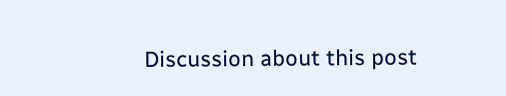Discussion about this post